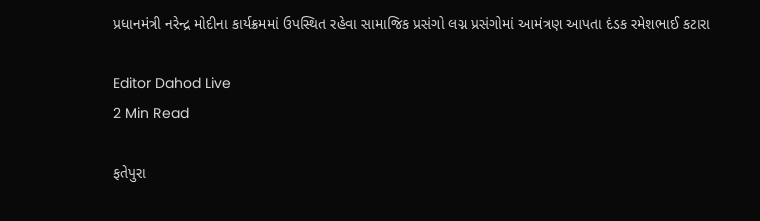પ્રધાનમંત્રી નરેન્દ્ર મોદીના કાર્યક્રમમાં ઉપસ્થિત રહેવા સામાજિક પ્રસંગો લગ્ન પ્રસંગોમાં આમંત્રણ આપતા દંડક રમેશભાઈ કટારા

Editor Dahod Live
2 Min Read

ફતેપુરા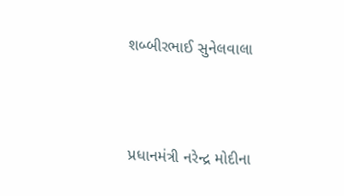શબ્બીરભાઈ સુનેલવાલા



પ્રધાનમંત્રી નરેન્દ્ર મોદીના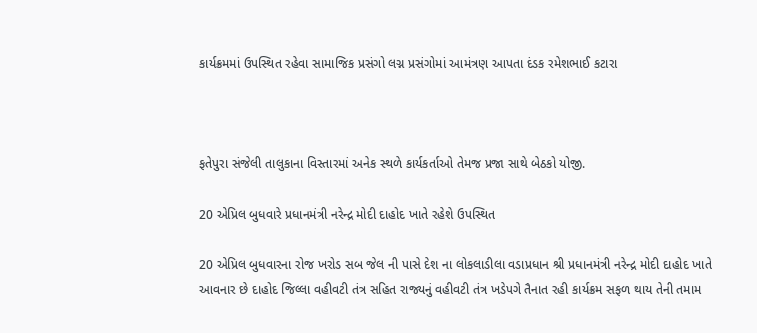કાર્યક્રમમાં ઉપસ્થિત રહેવા સામાજિક પ્રસંગો લગ્ન પ્રસંગોમાં આમંત્રણ આપતા દંડક રમેશભાઈ કટારા



ફતેપુરા સંજેલી તાલુકાના વિસ્તારમાં અનેક સ્થળે કાર્યકર્તાઓ તેમજ પ્રજા સાથે બેઠકો યોજી.

20 એપ્રિલ બુધવારે પ્રધાનમંત્રી નરેન્દ્ર મોદી દાહોદ ખાતે રહેશે ઉપસ્થિત

20 એપ્રિલ બુધવારના રોજ ખરોડ સબ જેલ ની પાસે દેશ ના લોકલાડીલા વડાપ્રધાન શ્રી પ્રધાનમંત્રી નરેન્દ્ર મોદી દાહોદ ખાતે આવનાર છે દાહોદ જિલ્લા વહીવટી તંત્ર સહિત રાજ્યનું વહીવટી તંત્ર ખડેપગે તૈનાત રહી કાર્યક્રમ સફળ થાય તેની તમામ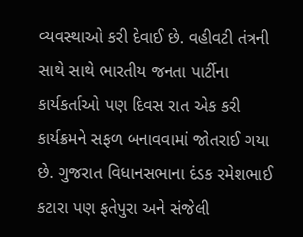વ્યવસ્થાઓ કરી દેવાઈ છે. વહીવટી તંત્રની સાથે સાથે ભારતીય જનતા પાર્ટીના કાર્યકર્તાઓ પણ દિવસ રાત એક કરી કાર્યક્રમને સફળ બનાવવામાં જોતરાઈ ગયા છે. ગુજરાત વિધાનસભાના દંડક રમેશભાઈ કટારા પણ ફતેપુરા અને સંજેલી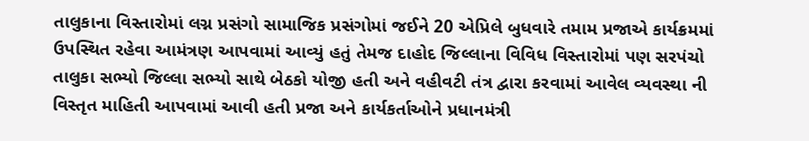તાલુકાના વિસ્તારોમાં લગ્ન પ્રસંગો સામાજિક પ્રસંગોમાં જઈને 20 એપ્રિલે બુધવારે તમામ પ્રજાએ કાર્યક્રમમાં ઉપસ્થિત રહેવા આમંત્રણ આપવામાં આવ્યું હતું તેમજ દાહોદ જિલ્લાના વિવિધ વિસ્તારોમાં પણ સરપંચો તાલુકા સભ્યો જિલ્લા સભ્યો સાથે બેઠકો યોજી હતી અને વહીવટી તંત્ર દ્વારા કરવામાં આવેલ વ્યવસ્થા ની વિસ્તૃત માહિતી આપવામાં આવી હતી પ્રજા અને કાર્યકર્તાઓને પ્રધાનમંત્રી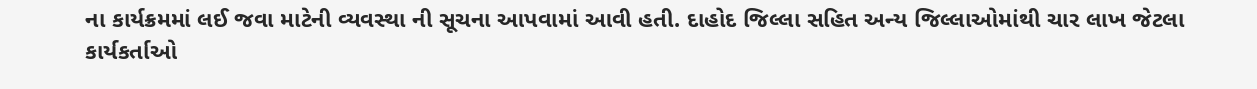ના કાર્યક્રમમાં લઈ જવા માટેની વ્યવસ્થા ની સૂચના આપવામાં આવી હતી. દાહોદ જિલ્લા સહિત અન્ય જિલ્લાઓમાંથી ચાર લાખ જેટલા કાર્યકર્તાઓ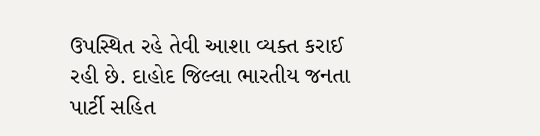ઉપસ્થિત રહે તેવી આશા વ્યક્ત કરાઈ રહી છે. દાહોદ જિલ્લા ભારતીય જનતા પાર્ટી સહિત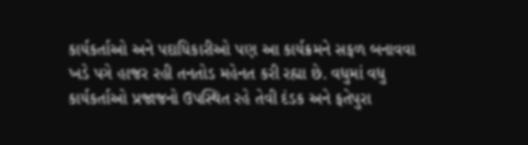કાર્યકર્તાઓ અને પદાધિકારીઓ પણ આ કાર્યક્રમને સફળ બનાવવા ખડે પગે હાજર રહી તનતોડ મહેનત કરી રહ્યા છે. વધુમાં વધુ કાર્યકર્તાઓ પ્રજાજનો ઉપસ્થિત રહે તેવી દંડક અને ફતેપુરા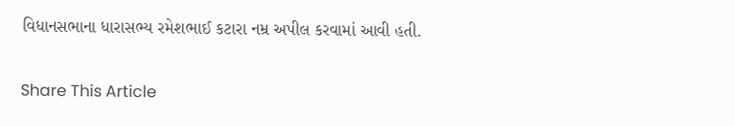વિધાનસભાના ધારાસભ્ય રમેશભાઈ કટારા નમ્ર અપીલ કરવામાં આવી હતી.

Share This Article